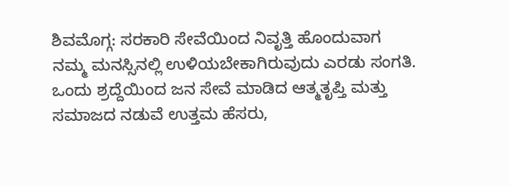ಶಿವಮೊಗ್ಗ: ಸರಕಾರಿ ಸೇವೆಯಿಂದ ನಿವೃತ್ತಿ ಹೊಂದುವಾಗ ನಮ್ಮ ಮನಸ್ಸಿನಲ್ಲಿ ಉಳಿಯಬೇಕಾಗಿರುವುದು ಎರಡು ಸಂಗತಿ. ಒಂದು ಶ್ರದ್ದೆಯಿಂದ ಜನ ಸೇವೆ ಮಾಡಿದ ಆತ್ಮತೃಪ್ತಿ ಮತ್ತು ಸಮಾಜದ ನಡುವೆ ಉತ್ತಮ ಹೆಸರು,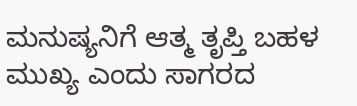ಮನುಷ್ಯನಿಗೆ ಆತ್ಮ ತೃಪ್ತಿ ಬಹಳ ಮುಖ್ಯ ಎಂದು ಸಾಗರದ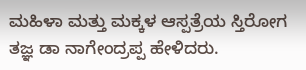ಮಹಿಳಾ ಮತ್ತು ಮಕ್ಕಳ ಆಸ್ಪತ್ರೆಯ ಸ್ತಿರೋಗ ತಜ್ಞ ಡಾ ನಾಗೇಂದ್ರಪ್ಪ ಹೇಳಿದರು.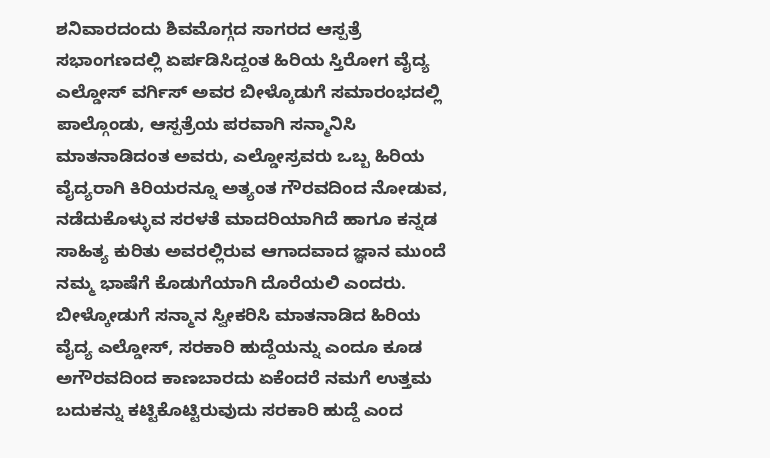ಶನಿವಾರದಂದು ಶಿವಮೊಗ್ಗದ ಸಾಗರದ ಆಸ್ಪತ್ರೆ ಸಭಾಂಗಣದಲ್ಲಿ ಏರ್ಪಡಿಸಿದ್ದಂತ ಹಿರಿಯ ಸ್ತಿರೋಗ ವೈದ್ಯ ಎಲ್ಡೋಸ್ ವರ್ಗಿಸ್ ಅವರ ಬೀಳ್ಕೊಡುಗೆ ಸಮಾರಂಭದಲ್ಲಿ ಪಾಲ್ಗೊಂಡು, ಆಸ್ಪತ್ರೆಯ ಪರವಾಗಿ ಸನ್ಮಾನಿಸಿ ಮಾತನಾಡಿದಂತ ಅವರು, ಎಲ್ಡೋಸ್ರವರು ಒಬ್ಬ ಹಿರಿಯ ವೈದ್ಯರಾಗಿ ಕಿರಿಯರನ್ನೂ ಅತ್ಯಂತ ಗೌರವದಿಂದ ನೋಡುವ, ನಡೆದುಕೊಳ್ಳುವ ಸರಳತೆ ಮಾದರಿಯಾಗಿದೆ ಹಾಗೂ ಕನ್ನಡ ಸಾಹಿತ್ಯ ಕುರಿತು ಅವರಲ್ಲಿರುವ ಆಗಾದವಾದ ಜ್ಞಾನ ಮುಂದೆ ನಮ್ಮ ಭಾಷೆಗೆ ಕೊಡುಗೆಯಾಗಿ ದೊರೆಯಲಿ ಎಂದರು.
ಬೀಳ್ಕೋಡುಗೆ ಸನ್ಮಾನ ಸ್ವೀಕರಿಸಿ ಮಾತನಾಡಿದ ಹಿರಿಯ ವೈದ್ಯ ಎಲ್ಡೋಸ್, ಸರಕಾರಿ ಹುದ್ದೆಯನ್ನು ಎಂದೂ ಕೂಡ ಅಗೌರವದಿಂದ ಕಾಣಬಾರದು ಏಕೆಂದರೆ ನಮಗೆ ಉತ್ತಮ ಬದುಕನ್ನು ಕಟ್ಟಿಕೊಟ್ಟಿರುವುದು ಸರಕಾರಿ ಹುದ್ದೆ ಎಂದ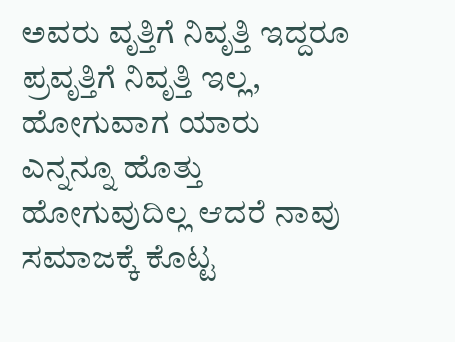ಅವರು ವೃತ್ತಿಗೆ ನಿವೃತ್ತಿ ಇದ್ದರೂ ಪ್ರವೃತ್ತಿಗೆ ನಿವೃತ್ತಿ ಇಲ್ಲ, ಹೋಗುವಾಗ ಯಾರು ಎನ್ನನ್ನೂ ಹೊತ್ತು ಹೋಗುವುದಿಲ್ಲ ಆದರೆ ನಾವು ಸಮಾಜಕ್ಕೆ ಕೊಟ್ಟ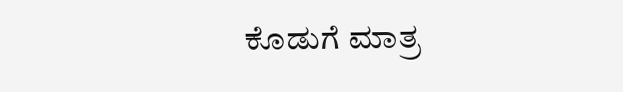ಕೊಡುಗೆ ಮಾತ್ರ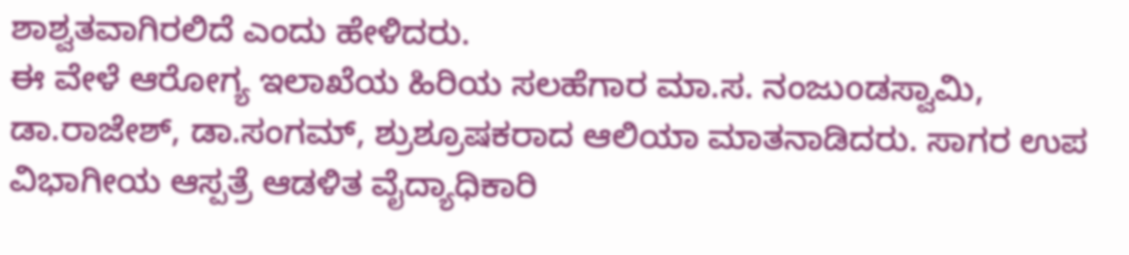ಶಾಶ್ವತವಾಗಿರಲಿದೆ ಎಂದು ಹೇಳಿದರು.
ಈ ವೇಳೆ ಆರೋಗ್ಯ ಇಲಾಖೆಯ ಹಿರಿಯ ಸಲಹೆಗಾರ ಮಾ.ಸ. ನಂಜುoಡಸ್ವಾಮಿ, ಡಾ.ರಾಜೇಶ್, ಡಾ.ಸಂಗಮ್, ಶ್ರುಶ್ರೂಷಕರಾದ ಆಲಿಯಾ ಮಾತನಾಡಿದರು. ಸಾಗರ ಉಪ ವಿಭಾಗೀಯ ಆಸ್ಪತ್ರೆ ಆಡಳಿತ ವೈದ್ಯಾಧಿಕಾರಿ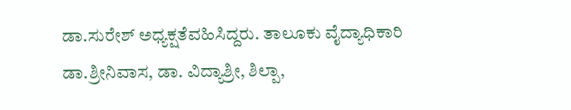ಡಾ.ಸುರೇಶ್ ಅಧ್ಯಕ್ಷತೆವಹಿಸಿದ್ದರು. ತಾಲೂಕು ವೈದ್ಯಾಧಿಕಾರಿ ಡಾ.ಶ್ರೀನಿವಾಸ, ಡಾ. ವಿದ್ಯಾಶ್ರೀ, ಶಿಲ್ಪಾ,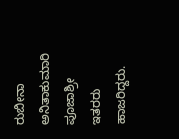ರುಬೀನಾ ಅನಿತಾಕುಮಾರಿ ಪೂಜಾಶ್ರೀ ಇತರರು ಹಾಜರಿದ್ದರು.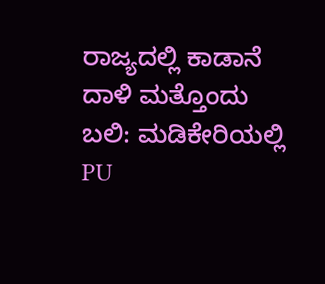ರಾಜ್ಯದಲ್ಲಿ ಕಾಡಾನೆ ದಾಳಿ ಮತ್ತೊಂದು ಬಲಿ: ಮಡಿಕೇರಿಯಲ್ಲಿ PU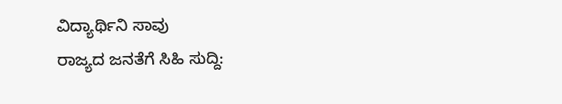ವಿದ್ಯಾರ್ಥಿನಿ ಸಾವು
ರಾಜ್ಯದ ಜನತೆಗೆ ಸಿಹಿ ಸುದ್ದಿ: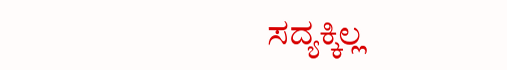ಸದ್ಯಕ್ಕಿಲ್ಲ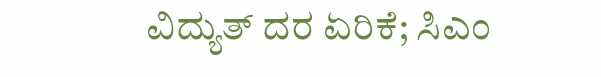ವಿದ್ಯುತ್ ದರ ಏರಿಕೆ; ಸಿಎಂ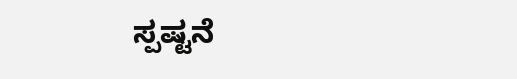ಸ್ಪಷ್ಟನೆ